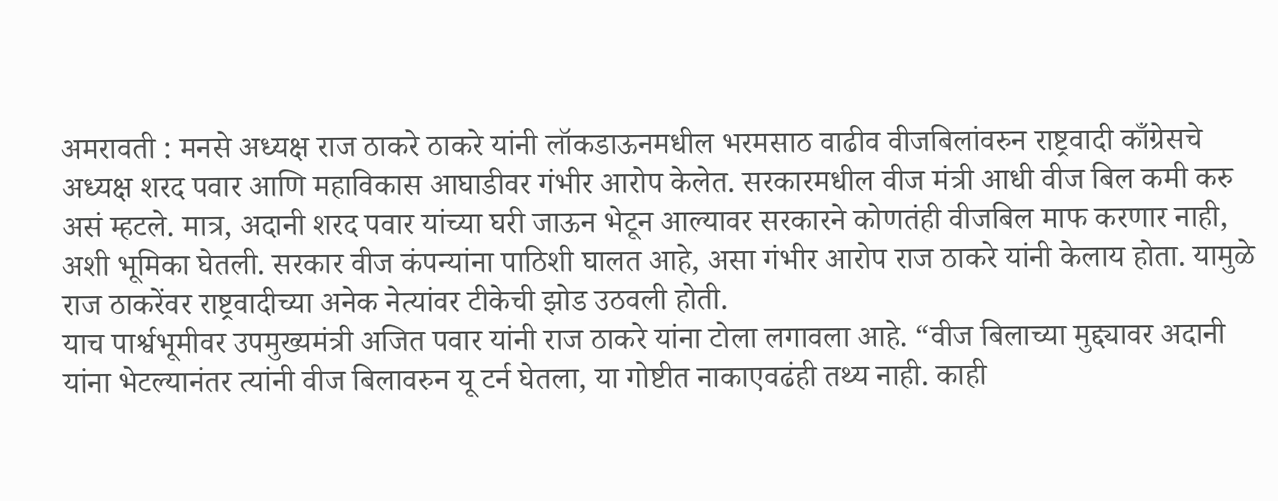अमरावती : मनसे अध्यक्ष राज ठाकरे ठाकरे यांनी लॉकडाऊनमधील भरमसाठ वाढीव वीजबिलांवरुन राष्ट्रवादी काँग्रेसचे अध्यक्ष शरद पवार आणि महाविकास आघाडीवर गंभीर आरोप केलेत. सरकारमधील वीज मंत्री आधी वीज बिल कमी करु असं म्हटले. मात्र, अदानी शरद पवार यांच्या घरी जाऊन भेटून आल्यावर सरकारने कोणतंही वीजबिल माफ करणार नाही, अशी भूमिका घेतली. सरकार वीज कंपन्यांना पाठिशी घालत आहे, असा गंभीर आरोप राज ठाकरे यांनी केलाय होता. यामुळे राज ठाकरेंवर राष्ट्रवादीच्या अनेक नेत्यांवर टीकेची झोड उठवली होती.
याच पार्श्वभूमीवर उपमुख्यमंत्री अजित पवार यांनी राज ठाकरे यांना टोला लगावला आहे. “वीज बिलाच्या मुद्द्यावर अदानी यांना भेटल्यानंतर त्यांनी वीज बिलावरुन यू टर्न घेतला, या गोष्टीत नाकाएवढंही तथ्य नाही. काही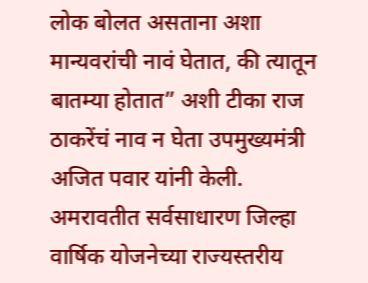लोक बोलत असताना अशा मान्यवरांची नावं घेतात, की त्यातून बातम्या होतात” अशी टीका राज ठाकरेंचं नाव न घेता उपमुख्यमंत्री अजित पवार यांनी केली.
अमरावतीत सर्वसाधारण जिल्हा वार्षिक योजनेच्या राज्यस्तरीय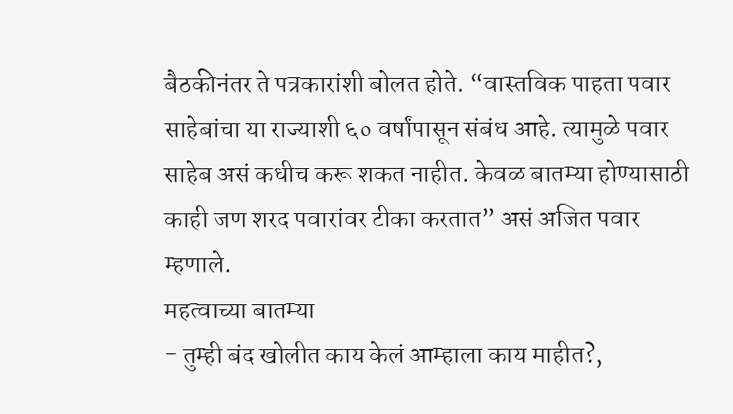बैठकीनंतर ते पत्रकारांशी बोलत होते. “वास्तविक पाहता पवार साहेबांचा या राज्याशी ६० वर्षांपासून संबंध आहे. त्यामुळे पवार साहेब असं कधीच करू शकत नाहीत. केवळ बातम्या होण्यासाठी काही जण शरद पवारांवर टीका करतात” असं अजित पवार म्हणाले.
महत्वाच्या बातम्या
- तुम्ही बंद खोलीत काय केलं आम्हाला काय माहीत?,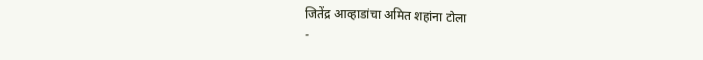जितेंद्र आव्हाडांचा अमित शहांना टोला
-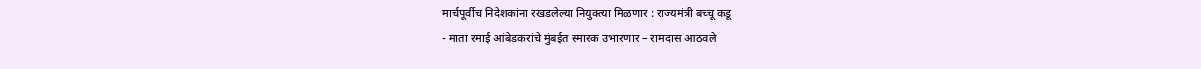मार्चपूर्वीच निदेशकांना रखडलेल्या नियुक्त्या मिळणार : राज्यमंत्री बच्चू कडू
- माता रमाई आंबेडकरांचे मुंबईत स्मारक उभारणार – रामदास आठवले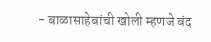- बाळासाहेबांची खोली म्हणजे बंद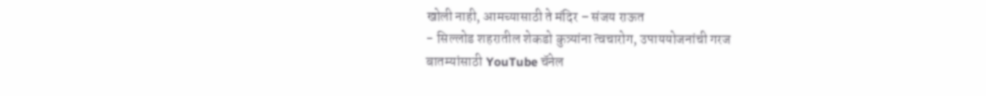खोली नाही, आमच्यासाठी ते मंदिर – संजय राऊत
- सिल्लोड शहरातील शेकडो कुत्र्यांना त्वचारोग, उपाययोजनांची गरज
बातम्यांसाठी YouTube चॅनेल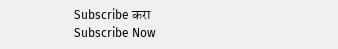Subscribe करा
Subscribe Now